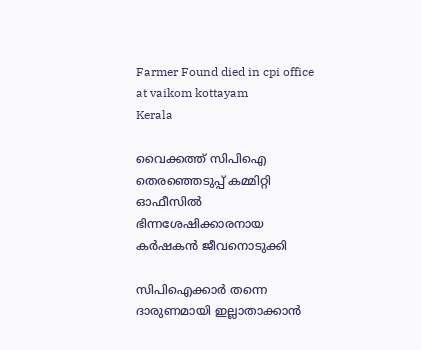Farmer Found died in cpi office at vaikom kottayam
Kerala

വൈക്കത്ത് സിപിഐ തെരഞ്ഞെടുപ്പ് കമ്മിറ്റി ഓഫീസില്‍ ഭിന്നശേഷിക്കാരനായ കര്‍ഷകന്‍ ജീവനൊടുക്കി

സിപിഐക്കാര്‍ തന്നെ ദാരുണമായി ഇല്ലാതാക്കാന്‍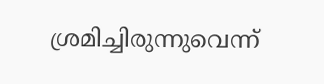ശ്രമിച്ചിരുന്നുവെന്ന്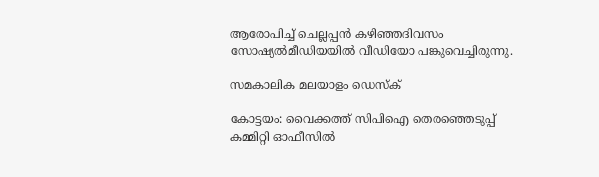ആരോപിച്ച് ചെല്ലപ്പന്‍ കഴിഞ്ഞദിവസം സോഷ്യല്‍മീഡിയയില്‍ വീഡിയോ പങ്കുവെച്ചിരുന്നു.

സമകാലിക മലയാളം ഡെസ്ക്

കോട്ടയം: വൈക്കത്ത് സിപിഐ തെരഞ്ഞെടുപ്പ് കമ്മിറ്റി ഓഫീസില്‍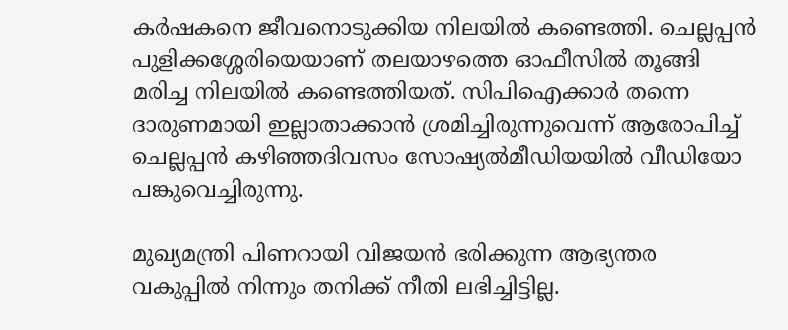കര്‍ഷകനെ ജീവനൊടുക്കിയ നിലയില്‍ കണ്ടെത്തി. ചെല്ലപ്പന്‍ പുളിക്കശ്ശേരിയെയാണ് തലയാഴത്തെ ഓഫീസില്‍ തൂങ്ങി മരിച്ച നിലയില്‍ കണ്ടെത്തിയത്. സിപിഐക്കാര്‍ തന്നെ ദാരുണമായി ഇല്ലാതാക്കാന്‍ ശ്രമിച്ചിരുന്നുവെന്ന് ആരോപിച്ച് ചെല്ലപ്പന്‍ കഴിഞ്ഞദിവസം സോഷ്യല്‍മീഡിയയില്‍ വീഡിയോ പങ്കുവെച്ചിരുന്നു.

മുഖ്യമന്ത്രി പിണറായി വിജയന്‍ ഭരിക്കുന്ന ആഭ്യന്തര വകുപ്പില്‍ നിന്നും തനിക്ക് നീതി ലഭിച്ചിട്ടില്ല.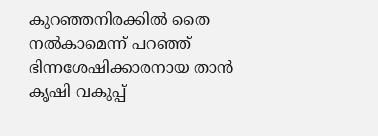കുറഞ്ഞനിരക്കില്‍ തൈ നല്‍കാമെന്ന് പറഞ്ഞ് ഭിന്നശേഷിക്കാരനായ താന്‍ കൃഷി വകുപ്പ്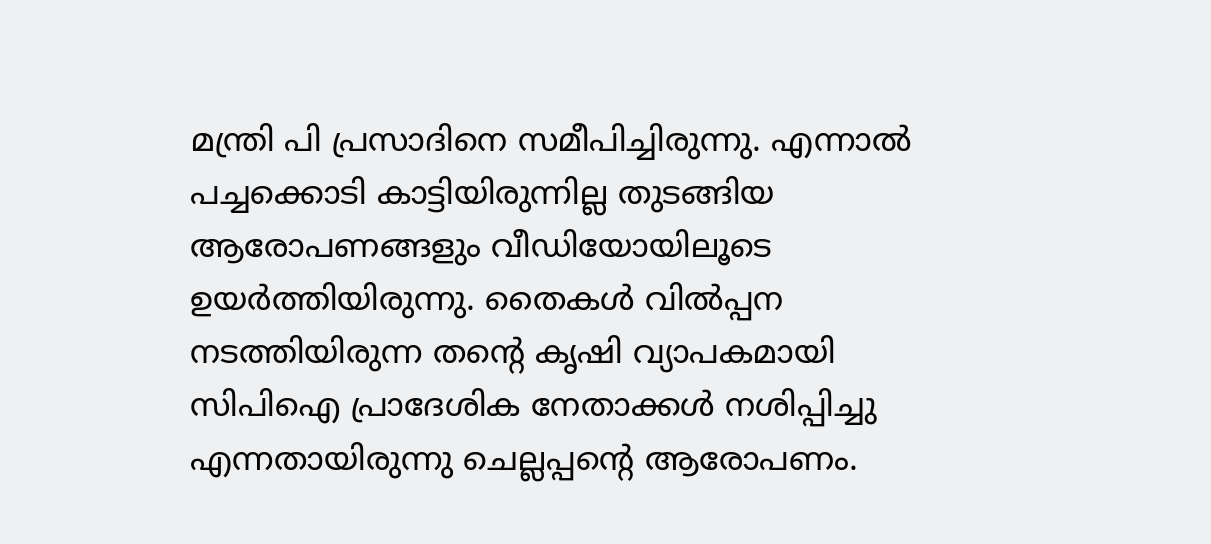മന്ത്രി പി പ്രസാദിനെ സമീപിച്ചിരുന്നു. എന്നാല്‍ പച്ചക്കൊടി കാട്ടിയിരുന്നില്ല തുടങ്ങിയ ആരോപണങ്ങളും വീഡിയോയിലൂടെ ഉയര്‍ത്തിയിരുന്നു. തൈകള്‍ വില്‍പ്പന നടത്തിയിരുന്ന തന്റെ കൃഷി വ്യാപകമായി സിപിഐ പ്രാദേശിക നേതാക്കള്‍ നശിപ്പിച്ചു എന്നതായിരുന്നു ചെല്ലപ്പന്റെ ആരോപണം.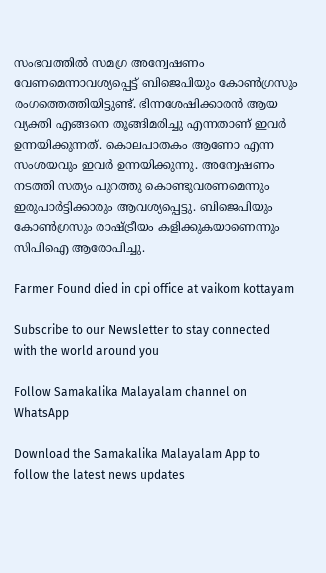സംഭവത്തില്‍ സമഗ്ര അന്വേഷണം വേണമെന്നാവശ്യപ്പെട്ട് ബിജെപിയും കോണ്‍ഗ്രസും രംഗത്തെത്തിയിട്ടുണ്ട്. ഭിന്നശേഷിക്കാരന്‍ ആയ വ്യക്തി എങ്ങനെ തൂങ്ങിമരിച്ചു എന്നതാണ് ഇവര്‍ ഉന്നയിക്കുന്നത്. കൊലപാതകം ആണോ എന്ന സംശയവും ഇവര്‍ ഉന്നയിക്കുന്നു. അന്വേഷണം നടത്തി സത്യം പുറത്തു കൊണ്ടുവരണമെന്നും ഇരുപാര്‍ട്ടിക്കാരും ആവശ്യപ്പെട്ടു. ബിജെപിയും കോണ്‍ഗ്രസും രാഷ്ട്രീയം കളിക്കുകയാണെന്നും സിപിഐ ആരോപിച്ചു.

Farmer Found died in cpi office at vaikom kottayam

Subscribe to our Newsletter to stay connected with the world around you

Follow Samakalika Malayalam channel on WhatsApp

Download the Samakalika Malayalam App to follow the latest news updates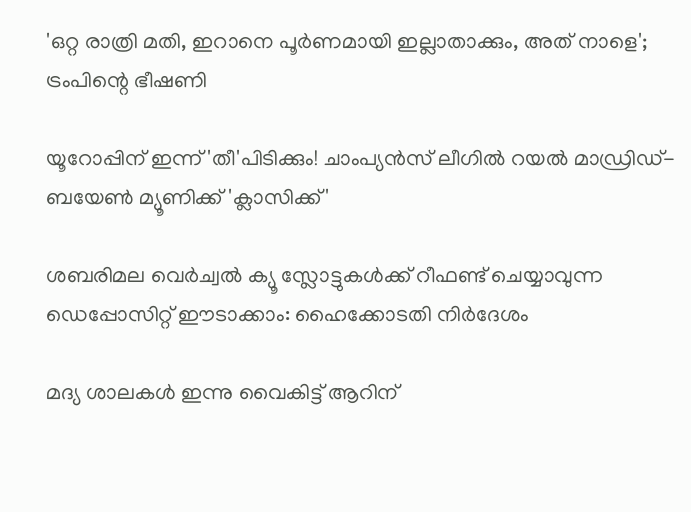'ഒറ്റ രാത്രി മതി, ഇറാനെ പൂർണമായി ഇല്ലാതാക്കും, അത് നാളെ'; ട്രംപിന്റെ ഭീഷണി

യൂറോപ്പിന് ഇന്ന് 'തീ'പിടിക്കും! ചാംപ്യന്‍സ് ലീഗില്‍ റയല്‍ മാഡ്രിഡ്- ബയേണ്‍ മ്യൂണിക്ക് 'ക്ലാസിക്ക്'

ശബരിമല വെർച്വൽ ക്യൂ സ്ലോട്ടുകൾക്ക് റീഫണ്ട് ചെയ്യാവുന്ന ഡെപ്പോസിറ്റ് ഈടാക്കാം: ഹൈക്കോടതി നിർദേശം

മദ്യ ശാലകള്‍ ഇന്നു വൈകിട്ട് ആറിന്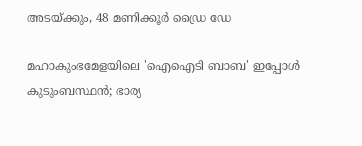അടയ്ക്കും, 48 മണിക്കൂര്‍ ഡ്രൈ ഡേ

മഹാകുംഭമേളയിലെ 'ഐഐടി ബാബ' ഇപ്പോൾ കുടുംബസ്ഥൻ; ഭാര്യ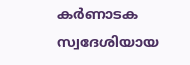കർണാടക സ്വദേശിയായ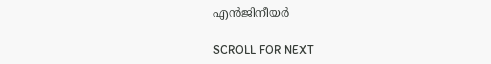എൻജിനീയർ

SCROLL FOR NEXT